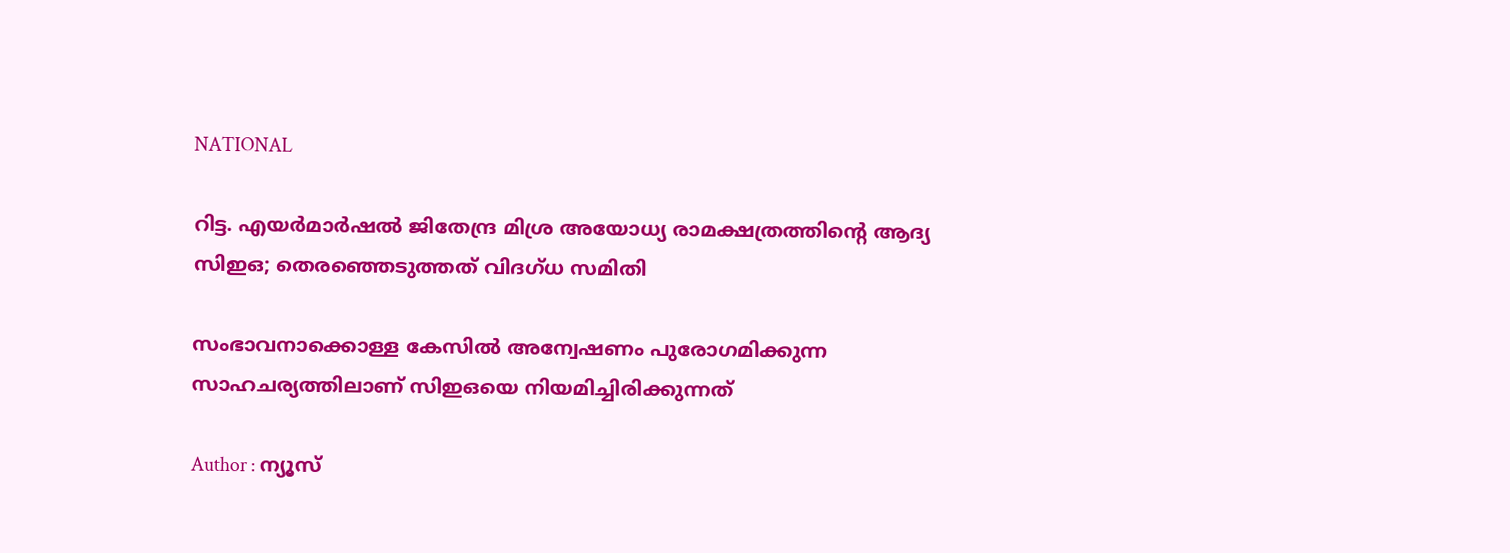NATIONAL

റിട്ട. എയർമാർഷൽ ജിതേന്ദ്ര മിശ്ര അയോധ്യ രാമക്ഷത്രത്തിന്റെ ആദ്യ സിഇഒ; തെരഞ്ഞെടുത്തത് വിദഗ്ധ സമിതി

സംഭാവനാക്കൊള്ള കേസില്‍ അന്വേഷണം പുരോഗമിക്കുന്ന സാഹചര്യത്തിലാണ് സിഇഒയെ നിയമിച്ചിരിക്കുന്നത്

Author : ന്യൂസ്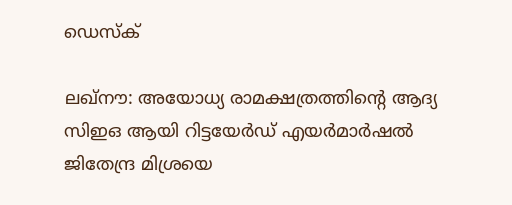ഡെസ്ക്

ലഖ്നൗ: അയോധ്യ രാമക്ഷത്രത്തിന്റെ ആദ്യ സിഇഒ ആയി റിട്ടയേർഡ് എയർമാർഷൽ ജിതേന്ദ്ര മിശ്രയെ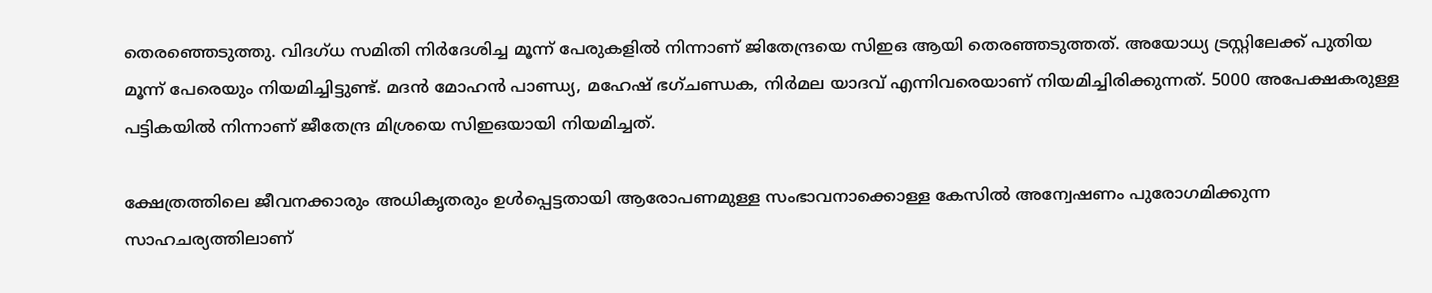തെരഞ്ഞെടുത്തു. വിദഗ്ധ സമിതി നിർദേശിച്ച മൂന്ന് പേരുകളിൽ നിന്നാണ് ജിതേന്ദ്രയെ സിഇഒ ആയി തെരഞ്ഞടുത്തത്. അയോധ്യ ട്രസ്റ്റിലേക്ക് പുതിയ മൂന്ന് പേരെയും നിയമിച്ചിട്ടുണ്ട്. മദന്‍ മോഹന്‍ പാണ്ഡ്യ, മഹേഷ് ഭഗ്ചണ്ഡക, നിര്‍മല യാദവ് എന്നിവരെയാണ് നിയമിച്ചിരിക്കുന്നത്. 5000 അപേക്ഷകരുള്ള പട്ടികയില്‍ നിന്നാണ് ജീതേന്ദ്ര മിശ്രയെ സിഇഒയായി നിയമിച്ചത്.

ക്ഷേത്രത്തിലെ ജീവനക്കാരും അധികൃതരും ഉള്‍പ്പെട്ടതായി ആരോപണമുള്ള സംഭാവനാക്കൊള്ള കേസില്‍ അന്വേഷണം പുരോഗമിക്കുന്ന സാഹചര്യത്തിലാണ്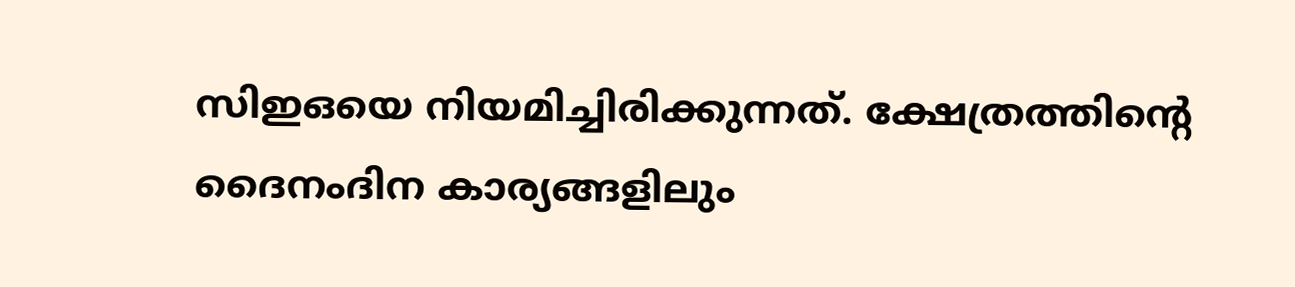സിഇഒയെ നിയമിച്ചിരിക്കുന്നത്. ക്ഷേത്രത്തിന്റെ ദൈനംദിന കാര്യങ്ങളിലും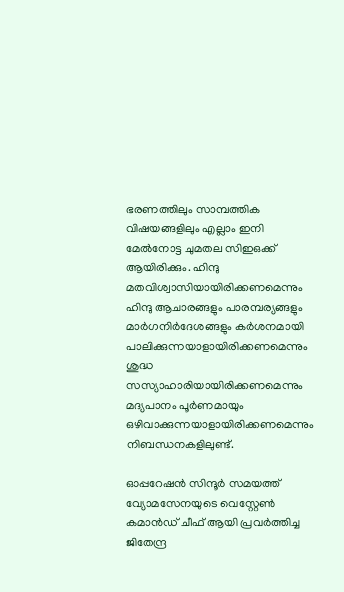ഭരണത്തിലും സാമ്പത്തിക വിഷയങ്ങളിലും എല്ലാം ഇനി മേൽനോട്ട ചുമതല സിഇഒക്ക് ആയിരിക്കും. ഹിന്ദു മതവിശ്വാസിയായിരിക്കണമെന്നും ഹിന്ദു ആചാരങ്ങളും പാരമ്പര്യങ്ങളും മാര്‍ഗനിര്‍ദേശങ്ങളും കര്‍ശനമായി പാലിക്കുന്നയാളായിരിക്കണമെന്നും ശുദ്ധ സസ്യാഹാരിയായിരിക്കണമെന്നും മദ്യപാനം പൂര്‍ണമായും ഒഴിവാക്കുന്നയാളായിരിക്കണമെന്നും നിബന്ധനകളിലുണ്ട്.

ഓപ്പറേഷൻ സിന്ദൂർ സമയത്ത് വ്യോമസേനയുടെ വെസ്റ്റേൺ കമാൻഡ് ചീഫ് ആയി പ്രവർത്തിച്ച ജിതേന്ദ്ര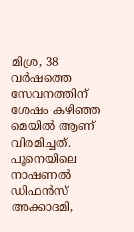മിശ്ര, 38 വർഷത്തെ സേവനത്തിന് ശേഷം കഴിഞ്ഞ മെയിൽ ആണ് വിരമിച്ചത്. പൂനെയിലെ നാഷണല്‍ ഡിഫന്‍സ് അക്കാദമി,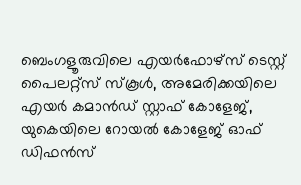ബെംഗളൂരുവിലെ എയര്‍ഫോഴ്‌സ് ടെസ്റ്റ് പൈലറ്റ്‌സ് സ്‌കൂള്‍, അമേരിക്കയിലെ എയര്‍ കമാന്‍ഡ് സ്റ്റാഫ് കോളേജ്, യുകെയിലെ റോയല്‍ കോളേജ് ഓഫ് ഡിഫന്‍സ്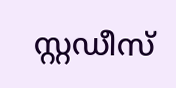സ്റ്റഡീസ്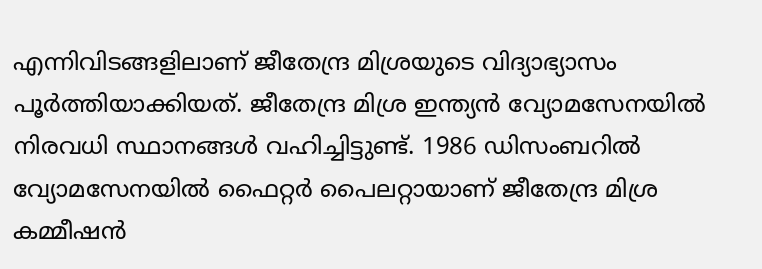എന്നിവിടങ്ങളിലാണ് ജീതേന്ദ്ര മിശ്രയുടെ വിദ്യാഭ്യാസം പൂര്‍ത്തിയാക്കിയത്. ജീതേന്ദ്ര മിശ്ര ഇന്ത്യന്‍ വ്യോമസേനയില്‍ നിരവധി സ്ഥാനങ്ങള്‍ വഹിച്ചിട്ടുണ്ട്. 1986 ഡിസംബറില്‍ വ്യോമസേനയില്‍ ഫൈറ്റര്‍ പൈലറ്റായാണ് ജീതേന്ദ്ര മിശ്ര കമ്മീഷന്‍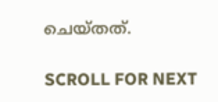ചെയ്തത്.

SCROLL FOR NEXT